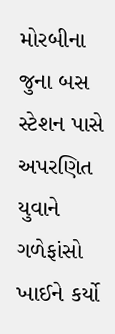મોરબીના જુના બસ સ્ટેશન પાસે અપરણિત યુવાને ગળેફાંસો ખાઈને કર્યો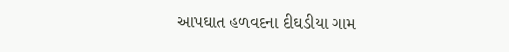આપઘાત હળવદના દીઘડીયા ગામ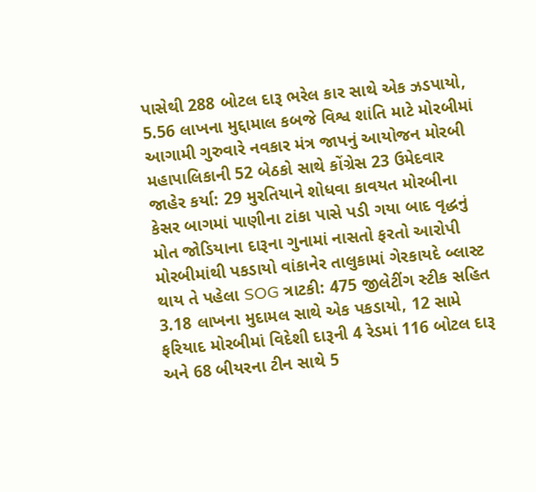પાસેથી 288 બોટલ દારૂ ભરેલ કાર સાથે એક ઝડપાયો, 5.56 લાખના મુદ્દામાલ કબજે વિશ્વ શાંતિ માટે મોરબીમાં આગામી ગુરુવારે નવકાર મંત્ર જાપનું આયોજન મોરબી મહાપાલિકાની 52 બેઠકો સાથે કોંગ્રેસ 23 ઉમેદવાર જાહેર કર્યા: 29 મુરતિયાને શોધવા કાવયત મોરબીના કેસર બાગમાં પાણીના ટાંકા પાસે પડી ગયા બાદ વૃદ્ધનું મોત જોડિયાના દારૂના ગુનામાં નાસતો ફરતો આરોપી મોરબીમાંથી પકડાયો વાંકાનેર તાલુકામાં ગેરકાયદે બ્લાસ્ટ થાય તે પહેલા SOG ત્રાટકી: 475 જીલેટીંગ સ્ટીક સહિત 3.18 લાખના મુદામલ સાથે એક પકડાયો, 12 સામે ફરિયાદ મોરબીમાં વિદેશી દારૂની 4 રેડમાં 116 બોટલ દારૂ અને 68 બીયરના ટીન સાથે 5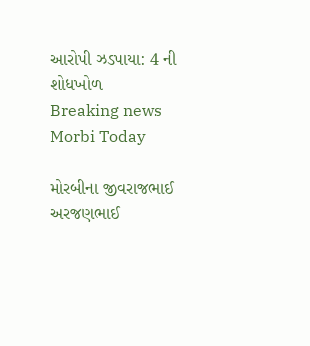આરોપી ઝડપાયા: 4 ની શોધખોળ
Breaking news
Morbi Today

મોરબીના જીવરાજભાઈ અરજણભાઈ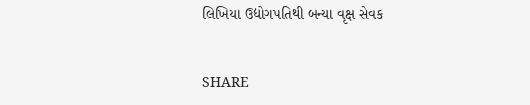લિખિયા ઉદ્યોગપતિથી બન્યા વૃક્ષ સેવક


SHARE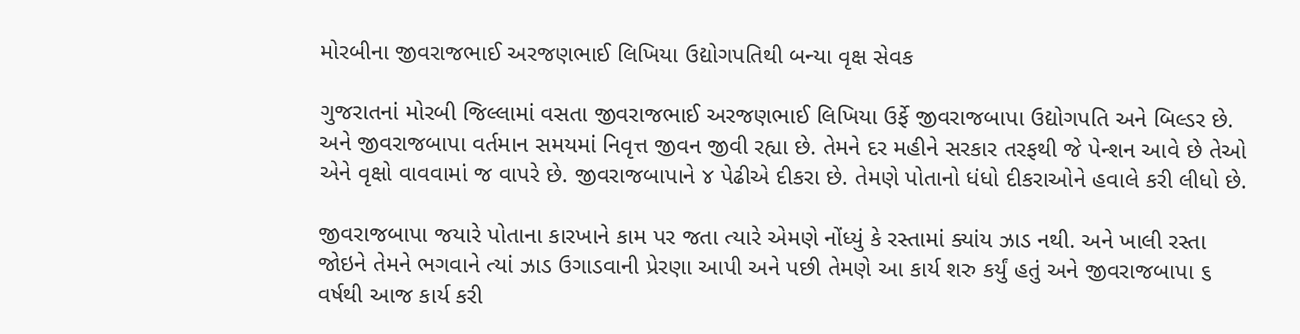મોરબીના જીવરાજભાઈ અરજણભાઈ લિખિયા ઉદ્યોગપતિથી બન્યા વૃક્ષ સેવક

ગુજરાતનાં મોરબી જિલ્લામાં વસતા જીવરાજભાઈ અરજણભાઈ લિખિયા ઉર્ફે જીવરાજબાપા ઉદ્યોગપતિ અને બિલ્ડર છે. અને જીવરાજબાપા વર્તમાન સમયમાં નિવૃત્ત જીવન જીવી રહ્યા છે. તેમને દર મહીને સરકાર તરફથી જે પેન્શન આવે છે તેઓ એને વૃક્ષો વાવવામાં જ વાપરે છે. જીવરાજબાપાને ૪ પેઢીએ દીકરા છે. તેમણે પોતાનો ધંધો દીકરાઓને હવાલે કરી લીધો છે.

જીવરાજબાપા જયારે પોતાના કારખાને કામ પર જતા ત્યારે એમણે નોંધ્યું કે રસ્તામાં ક્યાંય ઝાડ નથી. અને ખાલી રસ્તા જોઇને તેમને ભગવાને ત્યાં ઝાડ ઉગાડવાની પ્રેરણા આપી અને પછી તેમણે આ કાર્ય શરુ કર્યું હતું અને જીવરાજબાપા ૬ વર્ષથી આજ કાર્ય કરી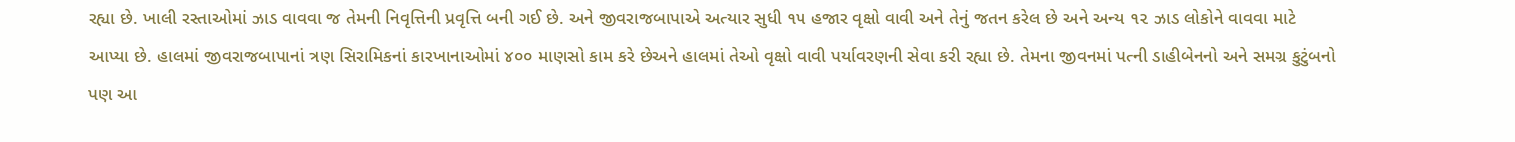રહ્યા છે. ખાલી રસ્તાઓમાં ઝાડ વાવવા જ તેમની નિવૃત્તિની પ્રવૃત્તિ બની ગઈ છે. અને જીવરાજબાપાએ અત્યાર સુધી ૧૫ હજાર વૃક્ષો વાવી અને તેનું જતન કરેલ છે અને અન્ય ૧૨ ઝાડ લોકોને વાવવા માટે આપ્યા છે. હાલમાં જીવરાજબાપાનાં ત્રણ સિરામિકનાં કારખાનાઓમાં ૪૦૦ માણસો કામ કરે છેઅને હાલમાં તેઓ વૃક્ષો વાવી પર્યાવરણની સેવા કરી રહ્યા છે. તેમના જીવનમાં પત્ની ડાહીબેનનો અને સમગ્ર કુટુંબનો પણ આ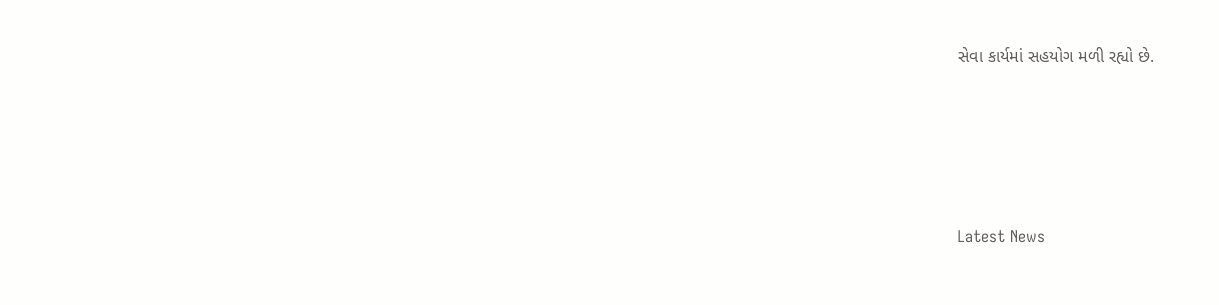સેવા કાર્યમાં સહયોગ મળી રહ્યો છે.






Latest News